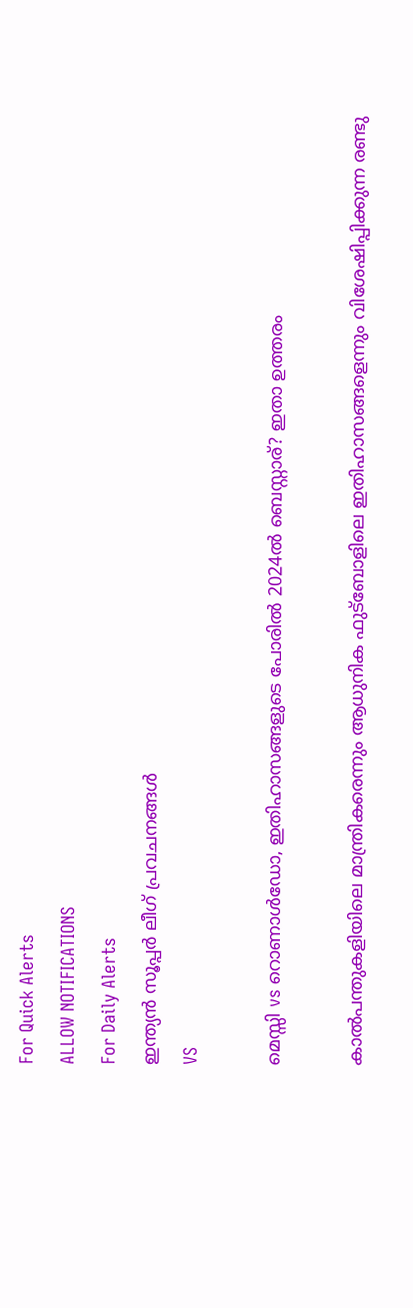For Quick Alerts
ALLOW NOTIFICATIONS
For Daily Alerts
ഇന്ത്യന്‍ സൂപ്പര്‍ ലീഗ്‌ പ്രവചനങ്ങൾ
VS

മെസ്സി vs റൊണാള്‍ഡോ, ഇതിഹാസങ്ങളുടെ പോരില്‍ 2024ല്‍ ബെസ്റ്റാര്? ഇതാ ഉത്തരം

കാല്‍പന്തുകളിയിലെ മാന്ത്രികരെന്നും ആധുനിക ഫുട്‌ബോളിലെ ഇതിഹാസങ്ങളെന്നും വിശേഷിപ്പിക്കുന്ന രണ്ടു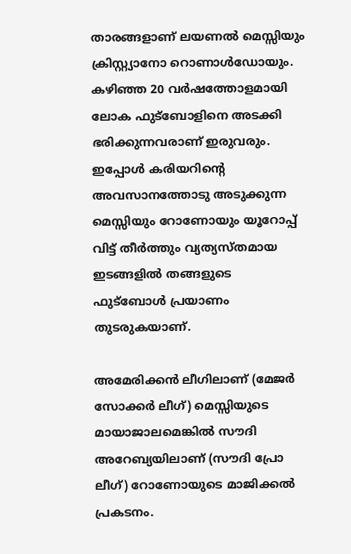താരങ്ങളാണ് ലയണല്‍ മെസ്സിയും ക്രിസ്റ്റ്യാനോ റൊണാള്‍ഡോയും. കഴിഞ്ഞ 20 വര്‍ഷത്തോളമായി ലോക ഫുട്‌ബോളിനെ അടക്കി ഭരിക്കുന്നവരാണ് ഇരുവരും. ഇപ്പോള്‍ കരിയറിന്റെ അവസാനത്തോടു അടുക്കുന്ന മെസ്സിയും റോണോയും യൂറോപ്പ് വിട്ട് തീര്‍ത്തും വ്യത്യസ്തമായ ഇടങ്ങളില്‍ തങ്ങളുടെ ഫുട്‌ബോള്‍ പ്രയാണം തുടരുകയാണ്.

അമേരിക്കന്‍ ലീഗിലാണ് (മേജര്‍ സോക്കര്‍ ലീഗ്) മെസ്സിയുടെ മായാജാലമെങ്കില്‍ സൗദി അറേബ്യയിലാണ് (സൗദി പ്രോ ലീഗ്) റോണോയുടെ മാജിക്കല്‍ പ്രകടനം.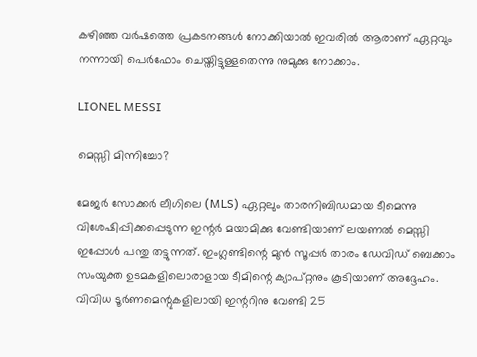കഴിഞ്ഞ വര്‍ഷത്തെ പ്രകടനങ്ങള്‍ നോക്കിയാല്‍ ഇവരില്‍ ആരാണ് ഏറ്റവും നന്നായി പെര്‍ഫോം ചെയ്തിട്ടുള്ളതെന്നു നുമുക്കു നോക്കാം.

LIONEL MESSI

മെസ്സി മിന്നിച്ചോ?

മേജര്‍ സോക്കര്‍ ലീഗിലെ (MLS) ഏറ്റലും താരനിബിഡമായ ടീമെന്നു വിശേഷിപ്പിക്കപ്പെടുന്ന ഇന്റര്‍ മയാമിക്കു വേണ്ടിയാണ് ലയണല്‍ മെസ്സി ഇപ്പോള്‍ പന്തു തട്ടുന്നത്. ഇംഗ്ലണ്ടിന്റെ മുന്‍ സൂപ്പര്‍ താരം ഡേവിഡ് ബെക്കാം സംയുക്ത ഉടമകളിലൊരാളായ ടീമിന്റെ ക്യാപ്റ്റനും കൂടിയാണ് അദ്ദേഹം. വിവിധ ടൂര്‍ണമെന്റുകളിലായി ഇന്ററിനു വേണ്ടി 25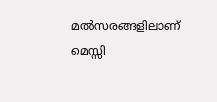മല്‍സരങ്ങളിലാണ് മെസ്സി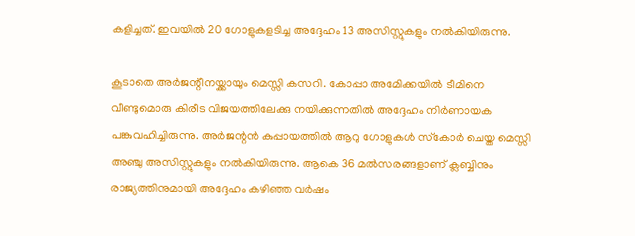കളിച്ചത്. ഇവയില്‍ 20 ഗോളുകളടിച്ച അദ്ദേഹം 13 അസിസ്റ്റുകളും നല്‍കിയിരുന്നു.

കൂടാതെ അര്‍ജന്റീനയ്ക്കായും മെസ്സി കസറി. കോപ്പാ അമേിക്കയില്‍ ടീമിനെ വീണ്ടുമൊരു കിരീട വിജയത്തിലേക്കു നയിക്കുന്നതില്‍ അദ്ദേഹം നിര്‍ണായക പങ്കുവഹിച്ചിരുന്നു. അര്‍ജന്റന്‍ കുപ്പായത്തില്‍ ആറു ഗോളുകള്‍ സ്‌കോര്‍ ചെയ്ത മെസ്സി അഞ്ചു അസിസ്റ്റുകളും നല്‍കിയിരുന്നു. ആകെ 36 മല്‍സരങ്ങളാണ് ക്ലബ്ബിനും രാജ്യത്തിനുമായി അദ്ദേഹം കഴിഞ്ഞ വര്‍ഷം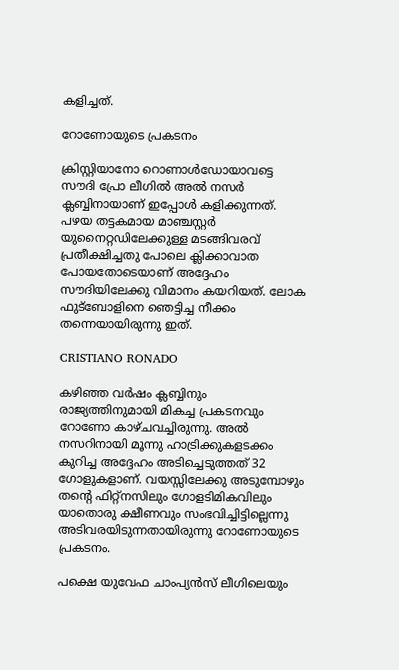കളിച്ചത്.

റോണോയുടെ പ്രകടനം

ക്രിസ്റ്റിയാനോ റൊണാള്‍ഡോയാവട്ടെ സൗദി പ്രോ ലീഗില്‍ അല്‍ നസര്‍ ക്ലബ്ബിനായാണ് ഇപ്പോള്‍ കളിക്കുന്നത്. പഴയ തട്ടകമായ മാഞ്ചസ്റ്റര്‍ യുനൈറ്റഡിലേക്കുള്ള മടങ്ങിവരവ് പ്രതീക്ഷിച്ചതു പോലെ ക്ലിക്കാവാത പോയതോടെയാണ് അദ്ദേഹം സൗദിയിലേക്കു വിമാനം കയറിയത്. ലോക ഫുട്‌ബോളിനെ ഞെട്ടിച്ച നീക്കം തന്നെയായിരുന്നു ഇത്.

CRISTIANO RONADO

കഴിഞ്ഞ വര്‍ഷം ക്ലബ്ബിനും രാജ്യത്തിനുമായി മികച്ച പ്രകടനവും റോണോ കാഴ്ചവച്ചിരുന്നു. അല്‍ നസറിനായി മൂന്നു ഹാട്രിക്കുകളടക്കം കുറിച്ച അദ്ദേഹം അടിച്ചെടുത്തത് 32 ഗോളുകളാണ്. വയസ്സിലേക്കു അടുമ്പോഴും തന്റെ ഫിറ്റ്‌നസിലും ഗോളടിമികവിലും യാതൊരു ക്ഷീണവും സംഭവിച്ചിട്ടില്ലെന്നു അടിവരയിടുന്നതായിരുന്നു റോണോയുടെ പ്രകടനം.

പക്ഷെ യുവേഫ ചാംപ്യന്‍സ് ലീഗിലെയും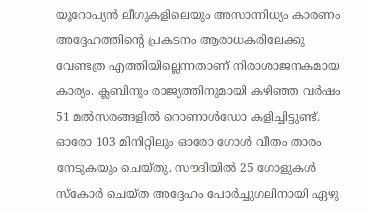യൂറോപ്യന്‍ ലീഗുകളിലെയും അസാന്നിധ്യം കാരണം അദ്ദേഹത്തിന്റെ പ്രകടനം ആരാധകരിലേക്കു വേണ്ടത്ര എത്തിയില്ലെന്നതാണ് നിരാശാജനകമായ കാര്യം. ക്ലബിനും രാജ്യത്തിനുമായി കഴിഞ്ഞ വര്‍ഷം 51 മല്‍സരങ്ങളില്‍ റൊണാള്‍ഡോ കളിച്ചിട്ടുണ്ട്. ഓരോ 103 മിനിറ്റിലും ഓരോ ഗോള്‍ വീതം താരം നേടുകയും ചെയ്തു. സൗദിയില്‍ 25 ഗോളുകള്‍ സ്‌കോര്‍ ചെയ്ത അദ്ദേഹം പോര്‍ച്ചുഗലിനായി ഏഴു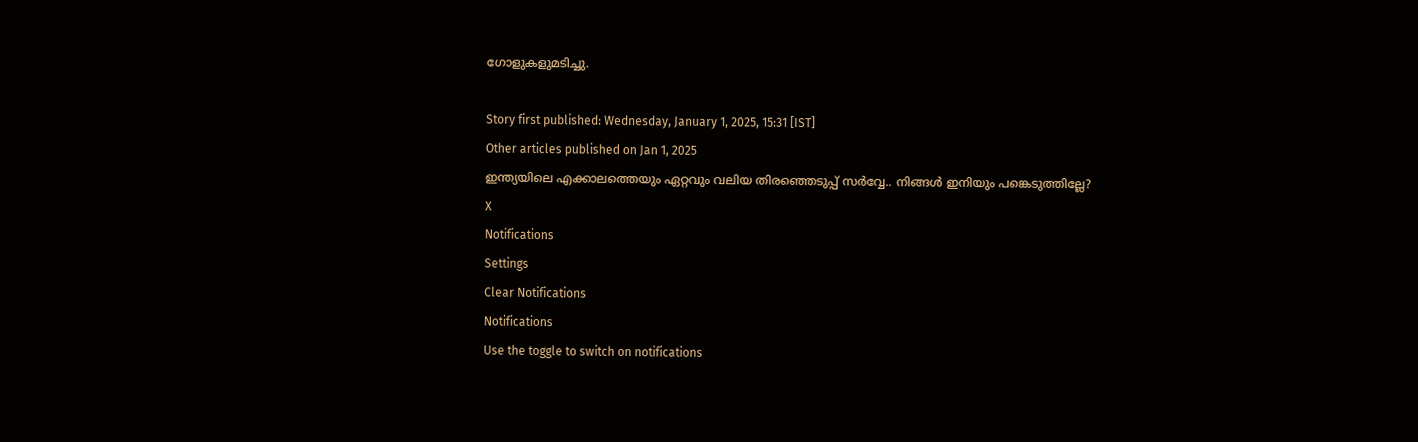ഗോളുകളുമടിച്ചു.

Story first published: Wednesday, January 1, 2025, 15:31 [IST]
Other articles published on Jan 1, 2025
ഇന്ത്യയിലെ എക്കാലത്തെയും ഏറ്റവും വലിയ തിരഞ്ഞെടുപ്പ് സർവ്വേ.. നിങ്ങൾ ഇനിയും പങ്കെടുത്തില്ലേ?
X
Notifications
Settings
Clear Notifications
Notifications
Use the toggle to switch on notifications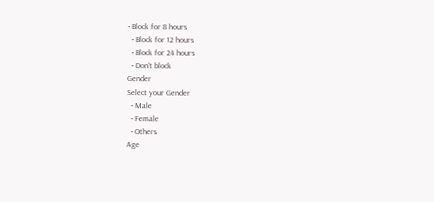• Block for 8 hours
  • Block for 12 hours
  • Block for 24 hours
  • Don't block
Gender
Select your Gender
  • Male
  • Female
  • Others
Age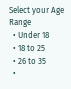Select your Age Range
  • Under 18
  • 18 to 25
  • 26 to 35
  •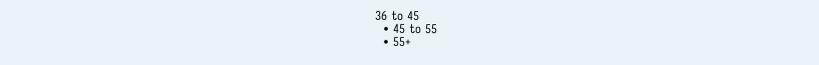36 to 45
  • 45 to 55
  • 55+